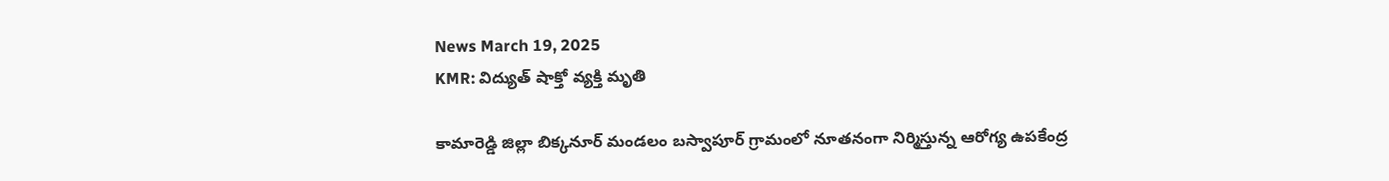News March 19, 2025
KMR: విద్యుత్ షాక్తో వ్యక్తి మృతి

కామారెడ్డి జిల్లా బిక్కనూర్ మండలం బస్వాపూర్ గ్రామంలో నూతనంగా నిర్మిస్తున్న ఆరోగ్య ఉపకేంద్ర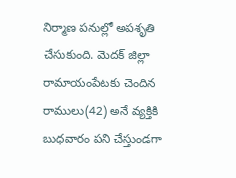నిర్మాణ పనుల్లో అపశృతి చేసుకుంది. మెదక్ జిల్లా రామాయంపేటకు చెందిన రాములు(42) అనే వ్యక్తికి బుధవారం పని చేస్తుండగా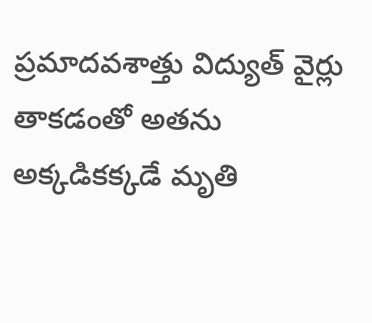ప్రమాదవశాత్తు విద్యుత్ వైర్లు తాకడంతో అతను అక్కడికక్కడే మృతి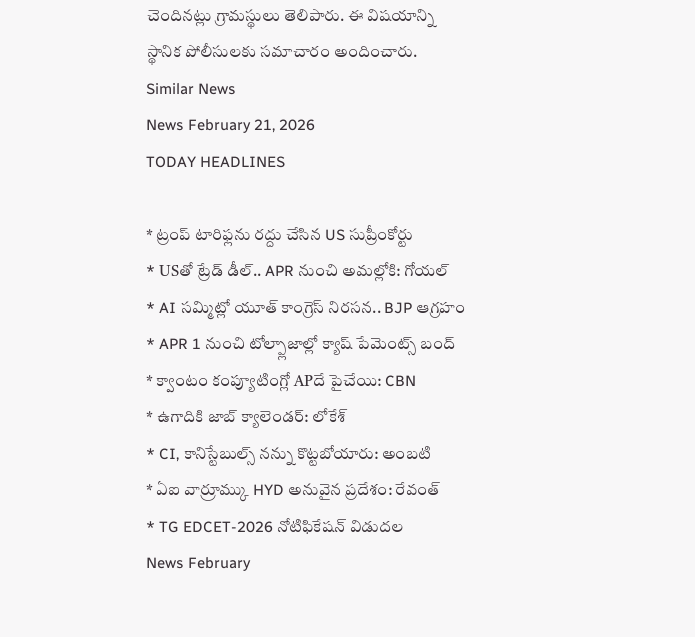చెందినట్లు గ్రామస్థులు తెలిపారు. ఈ విషయాన్ని స్థానిక పోలీసులకు సమాచారం అందించారు.
Similar News
News February 21, 2026
TODAY HEADLINES

* ట్రంప్ టారిఫ్లను రద్దు చేసిన US సుప్రీంకోర్టు
* USతో ట్రేడ్ డీల్.. APR నుంచి అమల్లోకి: గోయల్
* AI సమ్మిట్లో యూత్ కాంగ్రెస్ నిరసన.. BJP ఆగ్రహం
* APR 1 నుంచి టోల్ప్లాజాల్లో క్యాష్ పేమెంట్స్ బంద్
* క్వాంటం కంప్యూటింగ్లో APదే పైచేయి: CBN
* ఉగాదికి జాబ్ క్యాలెండర్: లోకేశ్
* CI, కానిస్టేబుల్స్ నన్ను కొట్టబోయారు: అంబటి
* ఏఐ వార్రూమ్కు HYD అనువైన ప్రదేశం: రేవంత్
* TG EDCET-2026 నోటిఫికేషన్ విడుదల
News February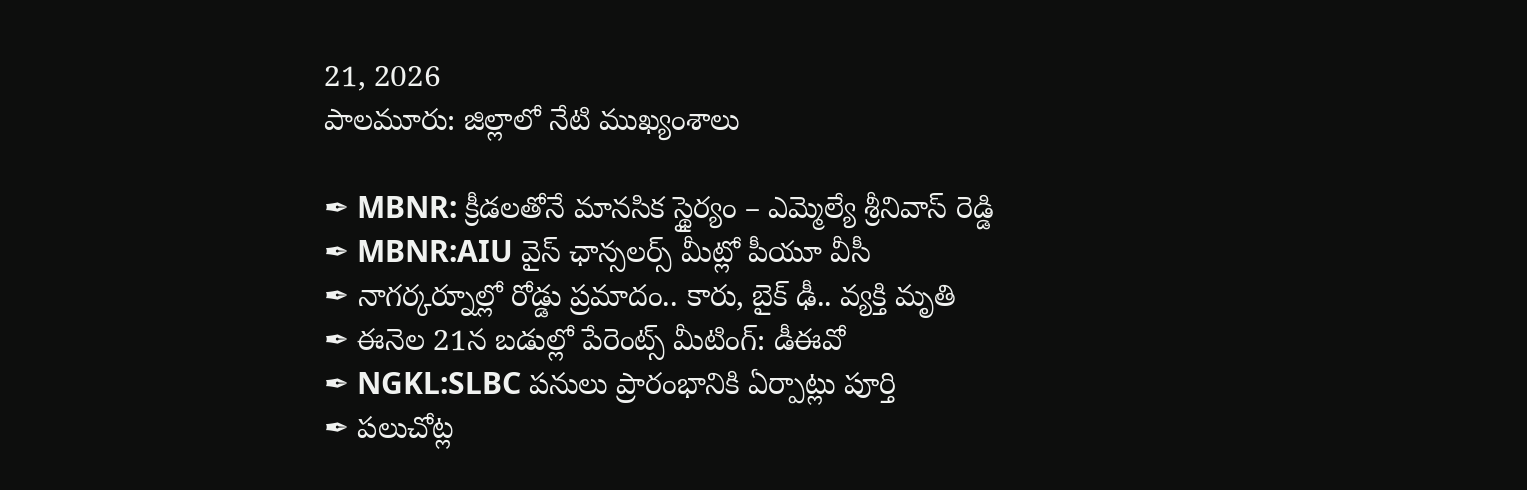21, 2026
పాలమూరు: జిల్లాలో నేటి ముఖ్యంశాలు

✒ MBNR: క్రీడలతోనే మానసిక స్థైర్యం – ఎమ్మెల్యే శ్రీనివాస్ రెడ్డి
✒ MBNR:AIU వైస్ ఛాన్సలర్స్ మీట్లో పీయూ వీసీ
✒ నాగర్కర్నూల్లో రోడ్డు ప్రమాదం.. కారు, బైక్ ఢీ.. వ్యక్తి మృతి
✒ ఈనెల 21న బడుల్లో పేరెంట్స్ మీటింగ్: డీఈవో
✒ NGKL:SLBC పనులు ప్రారంభానికి ఏర్పాట్లు పూర్తి
✒ పలుచోట్ల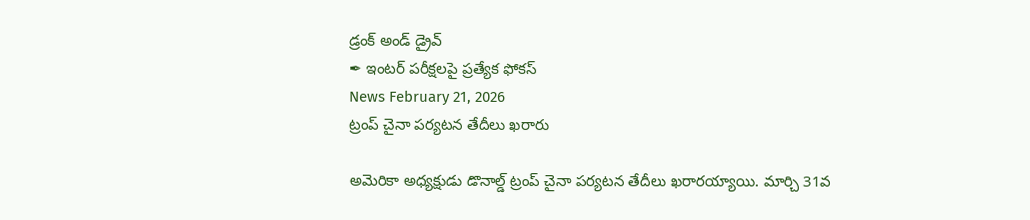డ్రంక్ అండ్ డ్రైవ్
✒ ఇంటర్ పరీక్షలపై ప్రత్యేక ఫోకస్
News February 21, 2026
ట్రంప్ చైనా పర్యటన తేదీలు ఖరారు

అమెరికా అధ్యక్షుడు డొనాల్డ్ ట్రంప్ చైనా పర్యటన తేదీలు ఖరారయ్యాయి. మార్చి 31వ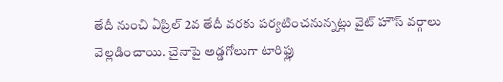తేదీ నుంచి ఏప్రిల్ 2వ తేదీ వరకు పర్యటించనున్నట్లు వైట్ హౌస్ వర్గాలు వెల్లడించాయి. చైనాపై అడ్డగోలుగా టారిఫ్లు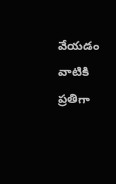వేయడం వాటికి ప్రతిగా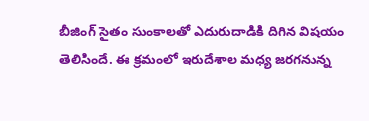బీజింగ్ సైతం సుంకాలతో ఎదురుదాడికి దిగిన విషయం తెలిసిందే. ఈ క్రమంలో ఇరుదేశాల మధ్య జరగనున్న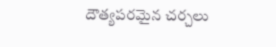దౌత్యపరమైన చర్చలు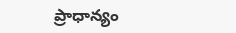ప్రాధాన్యం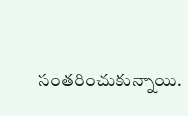సంతరించుకున్నాయి.